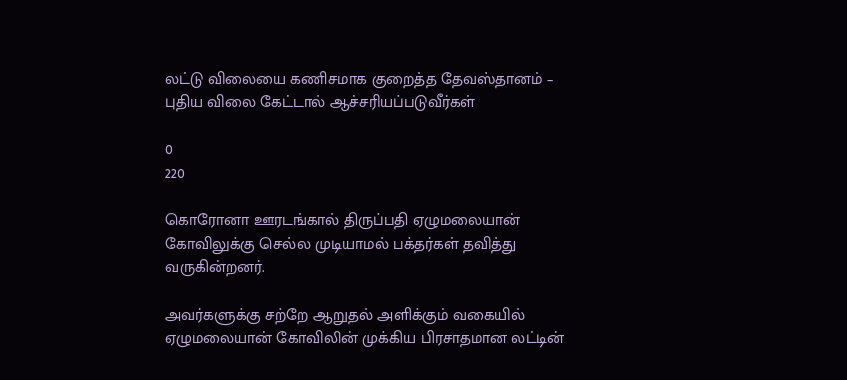லட்டு விலையை கணிசமாக குறைத்த தேவஸ்தானம் – புதிய விலை கேட்டால் ஆச்சரியப்படுவீர்கள்

0
220

கொரோனா ஊரடங்கால் திருப்பதி ஏழுமலையான் கோவிலுக்கு செல்ல முடியாமல் பக்தர்கள் தவித்து வருகின்றனர்.

அவர்களுக்கு சற்றே ஆறுதல் அளிக்கும் வகையில் ஏழுமலையான் கோவிலின் முக்கிய பிரசாதமான லட்டின்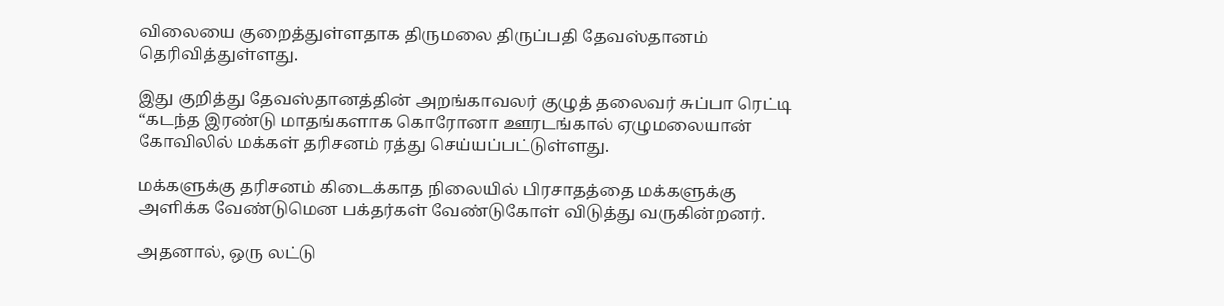விலையை குறைத்துள்ளதாக திருமலை திருப்பதி தேவஸ்தானம் தெரிவித்துள்ளது.

இது குறித்து தேவஸ்தானத்தின் அறங்காவலர் குழுத் தலைவர் சுப்பா ரெட்டி “கடந்த இரண்டு மாதங்களாக கொரோனா ஊரடங்கால் ஏழுமலையான் கோவிலில் மக்கள் தரிசனம் ரத்து செய்யப்பட்டுள்ளது.

மக்களுக்கு தரிசனம் கிடைக்காத நிலையில் பிரசாதத்தை மக்களுக்கு அளிக்க வேண்டுமென பக்தர்கள் வேண்டுகோள் விடுத்து வருகின்றனர்.

அதனால், ஒரு லட்டு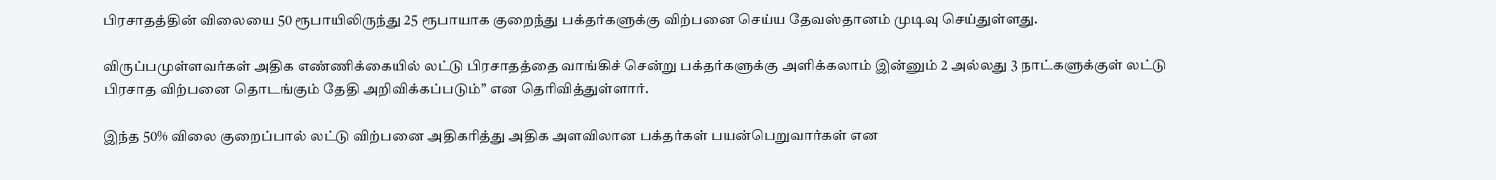பிரசாதத்தின் விலையை 50 ரூபாயிலிருந்து 25 ரூபாயாக குறைந்து பக்தர்களுக்கு விற்பனை செய்ய தேவஸ்தானம் முடிவு செய்துள்ளது.

விருப்பமுள்ளவர்கள் அதிக எண்ணிக்கையில் லட்டு பிரசாதத்தை வாங்கிச் சென்று பக்தர்களுக்கு அளிக்கலாம் இன்னும் 2 அல்லது 3 நாட்களுக்குள் லட்டு பிரசாத விற்பனை தொடங்கும் தேதி அறிவிக்கப்படும்” என தெரிவித்துள்ளார்.

இந்த 50% விலை குறைப்பால் லட்டு விற்பனை அதிகரித்து அதிக அளவிலான பக்தர்கள் பயன்பெறுவார்கள் என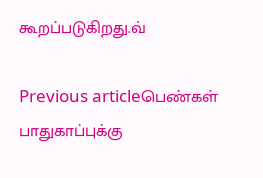கூறப்படுகிறது.வ்

Previous articleபெண்கள் பாதுகாப்புக்கு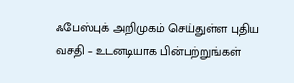ஃபேஸ்புக் அறிமுகம் செய்துள்ள புதிய வசதி – உடனடியாக பின்பற்றுங்கள்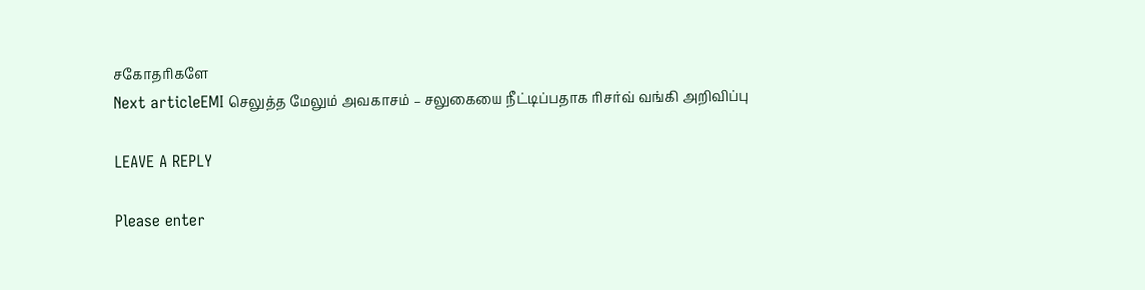சகோதரிகளே
Next articleEMI செலுத்த மேலும் அவகாசம் – சலுகையை நீட்டிப்பதாக ரிசர்வ் வங்கி அறிவிப்பு

LEAVE A REPLY

Please enter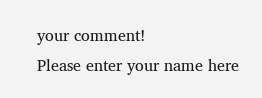your comment!
Please enter your name here